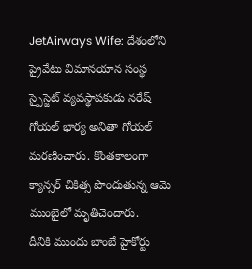JetAirways Wife: దేశంలోని ప్రైవేటు విమానయాన సంస్థ స్పైస్జెట్ వ్యవస్థాపకుడు నరేష్ గోయల్ భార్య అనితా గోయల్ మరణించారు. కొంతకాలంగా క్యాన్సర్ చికిత్స పొందుతున్న ఆమె ముంబైలో మృతిచెందారు.
దీనికి ముందు బాంబే హైకోర్టు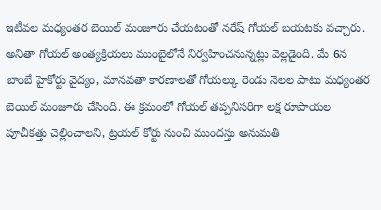ఇటీవల మధ్యంతర బెయిల్ మంజూరు చేయటంతో నరేష్ గోయల్ బయటకు వచ్చారు. అనితా గోయల్ అంత్యక్రియలు ముంబైలోనే నిర్వహించనున్నట్లు వెల్లడైంది. మే 6న బాంబే హైకోర్టు వైద్యం, మానవతా కారణాలతో గోయల్కు రెండు నెలల పాటు మధ్యంతర బెయిల్ మంజూరు చేసింది. ఈ క్రమంలో గోయల్ తప్పనిసరిగా లక్ష రూపాయల పూచీకత్తు చెల్లించాలని, ట్రయల్ కోర్టు నుంచి ముందస్తు అనుమతి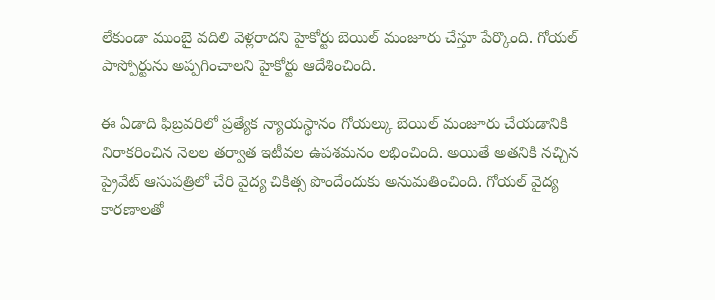లేకుండా ముంబై వదిలి వెళ్లరాదని హైకోర్టు బెయిల్ మంజూరు చేస్తూ పేర్కొంది. గోయల్ పాస్పోర్టును అప్పగించాలని హైకోర్టు ఆదేశించింది.

ఈ ఏడాది ఫిబ్రవరిలో ప్రత్యేక న్యాయస్థానం గోయల్కు బెయిల్ మంజూరు చేయడానికి నిరాకరించిన నెలల తర్వాత ఇటీవల ఉపశమనం లభించింది. అయితే అతనికి నచ్చిన ప్రైవేట్ ఆసుపత్రిలో చేరి వైద్య చికిత్స పొందేందుకు అనుమతించింది. గోయల్ వైద్య కారణాలతో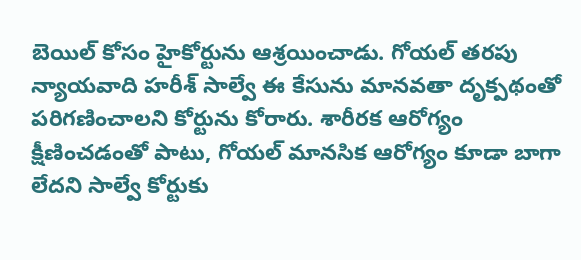బెయిల్ కోసం హైకోర్టును ఆశ్రయించాడు. గోయల్ తరపు న్యాయవాది హరీశ్ సాల్వే ఈ కేసును మానవతా దృక్పథంతో పరిగణించాలని కోర్టును కోరారు. శారీరక ఆరోగ్యం క్షీణించడంతో పాటు, గోయల్ మానసిక ఆరోగ్యం కూడా బాగా లేదని సాల్వే కోర్టుకు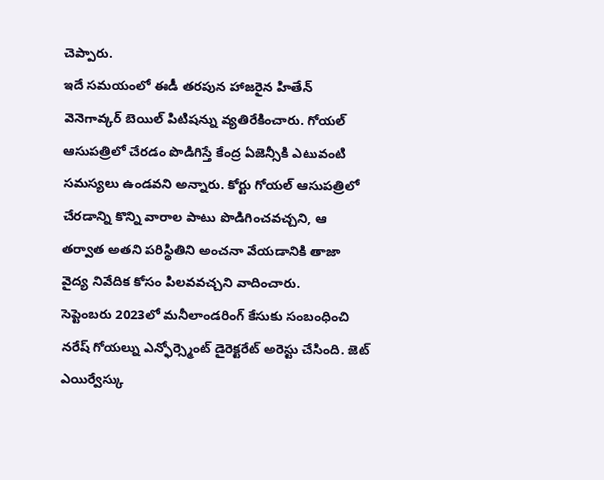చెప్పారు.
ఇదే సమయంలో ఈడీ తరపున హాజరైన హితేన్ వెనెగావ్కర్ బెయిల్ పిటిషన్ను వ్యతిరేకించారు. గోయల్ ఆసుపత్రిలో చేరడం పొడిగిస్తే కేంద్ర ఏజెన్సీకి ఎటువంటి సమస్యలు ఉండవని అన్నారు. కోర్టు గోయల్ ఆసుపత్రిలో చేరడాన్ని కొన్ని వారాల పాటు పొడిగించవచ్చని, ఆ తర్వాత అతని పరిస్థితిని అంచనా వేయడానికి తాజా వైద్య నివేదిక కోసం పిలవవచ్చని వాదించారు.
సెప్టెంబరు 2023లో మనీలాండరింగ్ కేసుకు సంబంధించి నరేష్ గోయల్ను ఎన్ఫోర్స్మెంట్ డైరెక్టరేట్ అరెస్టు చేసింది. జెట్ ఎయిర్వేస్కు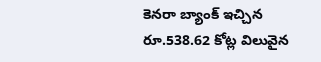కెనరా బ్యాంక్ ఇచ్చిన రూ.538.62 కోట్ల విలువైన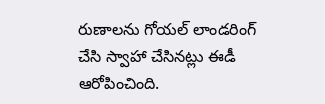రుణాలను గోయల్ లాండరింగ్ చేసి స్వాహా చేసినట్లు ఈడీ ఆరోపించింది.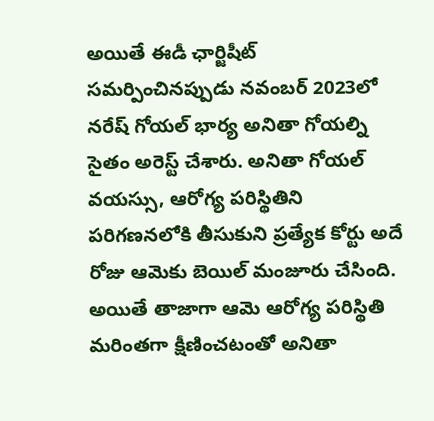అయితే ఈడీ ఛార్జిషీట్ సమర్పించినప్పుడు నవంబర్ 2023లో నరేష్ గోయల్ భార్య అనితా గోయల్ని సైతం అరెస్ట్ చేశారు. అనితా గోయల్ వయస్సు, ఆరోగ్య పరిస్థితిని పరిగణనలోకి తీసుకుని ప్రత్యేక కోర్టు అదే రోజు ఆమెకు బెయిల్ మంజూరు చేసింది. అయితే తాజాగా ఆమె ఆరోగ్య పరిస్థితి మరింతగా క్షీణించటంతో అనితా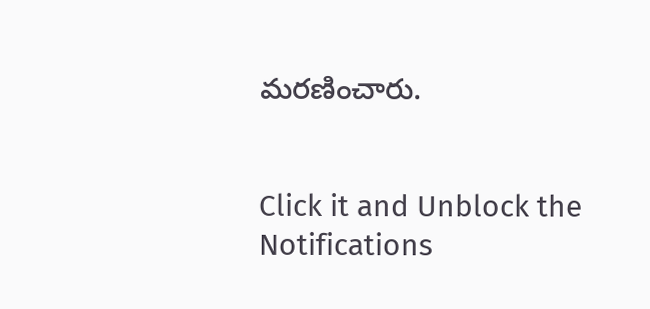మరణించారు.


Click it and Unblock the Notifications